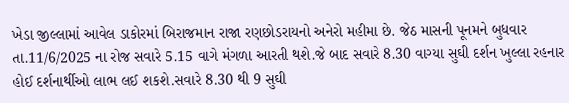ખેડા જીલ્લામાં આવેલ ડાકોરમાં બિરાજમાન રાજા રણછોડરાયનો અનેરો મહીમા છે. જેઠ માસની પૂનમને બુધવાર તા.11/6/2025 ના રોજ સવારે 5.15 વાગે મંગળા આરતી થશે.જે બાદ સવારે 8.30 વાગ્યા સુઘી દર્શન ખુલ્લા રહનાર હોઈ દર્શનાર્થીઓ લાભ લઈ શકશે.સવારે 8.30 થી 9 સુઘી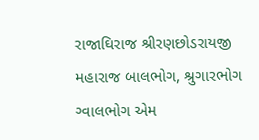રાજાઘિરાજ શ્રીરણછોડરાયજી મહારાજ બાલભોગ, શ્રુગારભોગ ગ્વાલભોગ એમ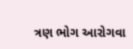ત્રણ ભોગ આરોગવા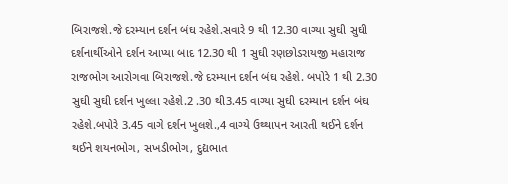બિરાજશે.જે દરમ્યાન દર્શન બંઘ રહેશે.સવારે 9 થી 12.30 વાગ્યા સુઘી સુઘી દર્શનાર્થીઓને દર્શન આપ્યા બાદ 12.30 થી 1 સુઘી રણછોડરાયજી મહારાજ રાજભોગ આરોગવા બિરાજશે.જે દરમ્યાન દર્શન બંઘ રહેશે. બપોરે 1 થી 2.30 સુઘી સુઘી દર્શન ખુલ્લા રહેશે.2 .30 થી3.45 વાગ્યા સુઘી દરમ્યાન દર્શન બંઘ રહેશે.બપોરે 3.45 વાગે દર્શન ખુલશે.,4 વાગ્યે ઉથ્થાપન આરતી થઈને દર્શન થઈને શયનભોગ, સખડીભોગ, દુદ્યભાત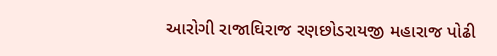આરોગી રાજાઘિરાજ રણછોડરાયજી મહારાજ પોઢી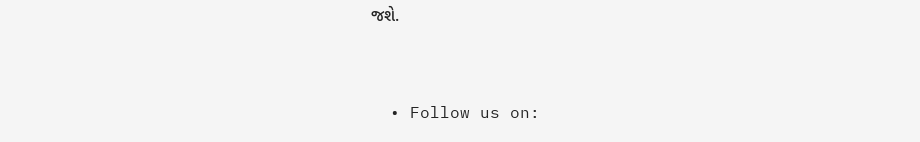જશે.



  • Follow us on: